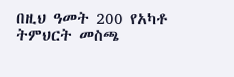በዚህ ዓመት 200 የአካቶ ትምህርት መስጫ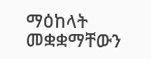ማዕከላት መቋቋማቸውን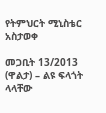የትምህርት ሚኒስቴር አስታወቀ

መጋቢት 13/2013 (ዋልታ) – ልዩ ፍላጎት ላላቸው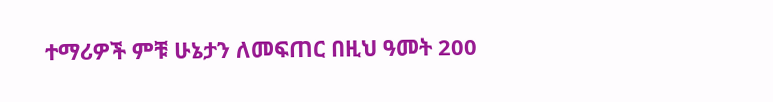ተማሪዎች ምቹ ሁኔታን ለመፍጠር በዚህ ዓመት 200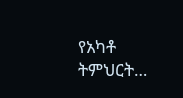የአካቶ ትምህርት…